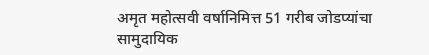अमृत महोत्सवी वर्षानिमित्त 51 गरीब जोडप्यांचा सामुदायिक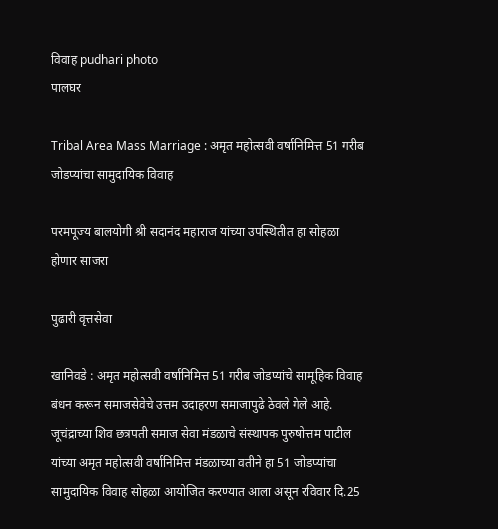विवाह pudhari photo
पालघर

Tribal Area Mass Marriage : अमृत महोत्सवी वर्षानिमित्त 51 गरीब जोडप्यांचा सामुदायिक विवाह

परमपूज्य बालयोगी श्री सदानंद महाराज यांच्या उपस्थितीत हा सोहळा होणार साजरा

पुढारी वृत्तसेवा

खानिवडे : अमृत महोत्सवी वर्षानिमित्त 51 गरीब जोडप्यांचे सामूहिक विवाह बंधन करून समाजसेवेचे उत्तम उदाहरण समाजापुढे ठेवले गेले आहे. जूचंद्राच्या शिव छत्रपती समाज सेवा मंडळाचे संस्थापक पुरुषोत्तम पाटील यांच्या अमृत महोत्सवी वर्षानिमित्त मंडळाच्या वतीने हा 51 जोडप्यांचा सामुदायिक विवाह सोहळा आयोजित करण्यात आला असून रविवार दि.25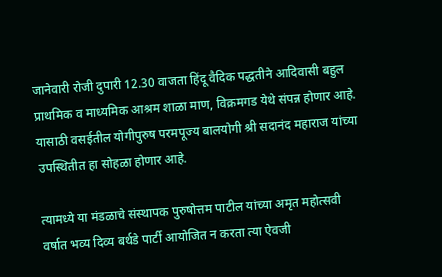जानेवारी रोजी दुपारी 12.30 वाजता हिंदू वैदिक पद्धतीने आदिवासी बहुल प्राथमिक व माध्यमिक आश्रम शाळा माण, विक्रमगड येथे संपन्न होणार आहे. यासाठी वसईतील योगीपुरुष परमपूज्य बालयोगी श्री सदानंद महाराज यांच्या उपस्थितीत हा सोहळा होणार आहे.

त्यामध्ये या मंडळाचे संस्थापक पुरुषोत्तम पाटील यांच्या अमृत महोत्सवी वर्षात भव्य दिव्य बर्थडे पार्टी आयोजित न करता त्या ऐवजी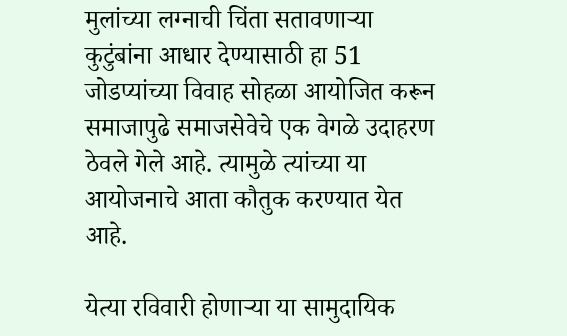मुलांच्या लग्नाची चिंता सतावणाऱ्या कुटुंबांना आधार देण्यासाठी हा 51 जोडप्यांच्या विवाह सोहळा आयोजित करून समाजापुढे समाजसेवेचे एक वेगळे उदाहरण ठेवले गेले आहे. त्यामुळे त्यांच्या या आयोजनाचे आता कौतुक करण्यात येत आहे.

येत्या रविवारी होणाऱ्या या सामुदायिक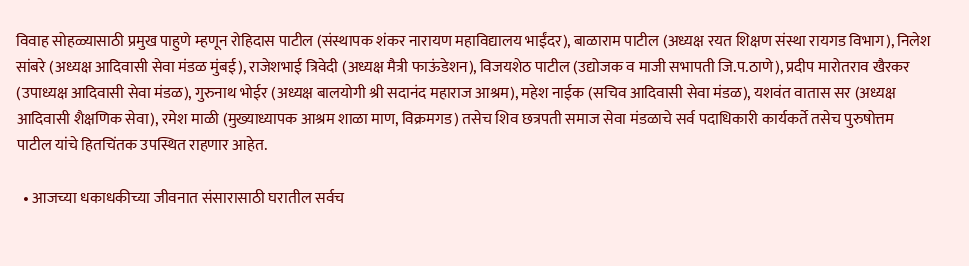विवाह सोहळ्यासाठी प्रमुख पाहुणे म्हणून रोहिदास पाटील (संस्थापक शंकर नारायण महाविद्यालय भाईंदर), बाळाराम पाटील (अध्यक्ष रयत शिक्षण संस्था रायगड विभाग), निलेश सांबरे (अध्यक्ष आदिवासी सेवा मंडळ मुंबई), राजेशभाई त्रिवेदी (अध्यक्ष मैत्री फाऊंडेशन), विजयशेठ पाटील (उद्योजक व माजी सभापती जि.प.ठाणे), प्रदीप मारोतराव खैरकर (उपाध्यक्ष आदिवासी सेवा मंडळ), गुरुनाथ भोईर (अध्यक्ष बालयोगी श्री सदानंद महाराज आश्रम), महेश नाईक (सचिव आदिवासी सेवा मंडळ), यशवंत वातास सर (अध्यक्ष आदिवासी शैक्षणिक सेवा), रमेश माळी (मुख्याध्यापक आश्रम शाळा माण, विक्रमगड) तसेच शिव छत्रपती समाज सेवा मंडळाचे सर्व पदाधिकारी कार्यकर्ते तसेच पुरुषोत्तम पाटील यांचे हितचिंतक उपस्थित राहणार आहेत.

  • आजच्या धकाधकीच्या जीवनात संसारासाठी घरातील सर्वच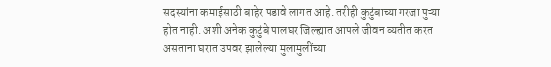सदस्यांना कमाईसाठी बाहेर पडावे लागत आहे. तरीही कुटुंबाच्या गरजा पुऱ्या होत नाही. अशी अनेक कुटुंबे पालघर जिल्ह्यात आपले जीवन व्यतीत करत असताना घरात उपवर झालेल्या मुलामुलींच्या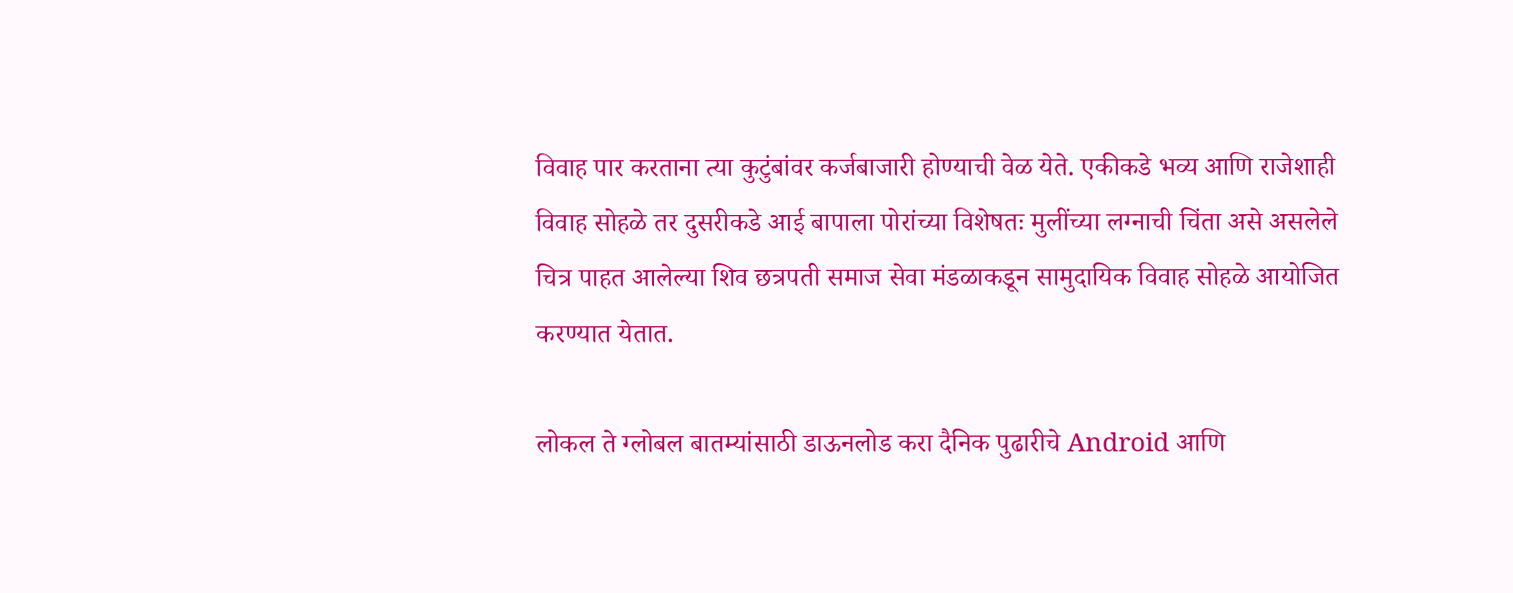विवाह पार करताना त्या कुटुंबांवर कर्जबाजारी होण्याची वेळ येते. एकीकडे भव्य आणि राजेशाही विवाह सोहळे तर दुसरीकडे आई बापाला पोरांच्या विशेषतः मुलींच्या लग्नाची चिंता असे असलेले चित्र पाहत आलेल्या शिव छत्रपती समाज सेवा मंडळाकडून सामुदायिक विवाह सोहळे आयोजित करण्यात येतात.

लोकल ते ग्लोबल बातम्यांसाठी डाऊनलोड करा दैनिक पुढारीचे Android आणि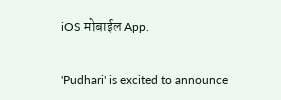iOS मोबाईल App.

'Pudhari' is excited to announce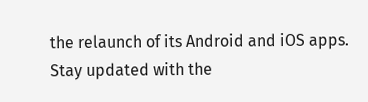the relaunch of its Android and iOS apps. Stay updated with the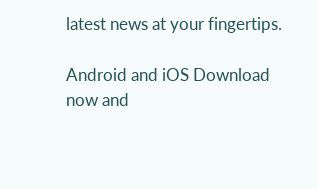latest news at your fingertips.

Android and iOS Download now and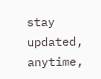stay updated, anytime,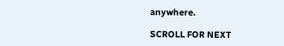anywhere.

SCROLL FOR NEXT